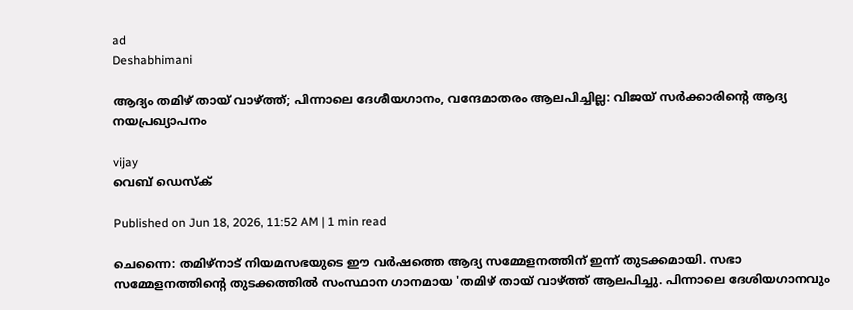ad
Deshabhimani

ആദ്യം തമിഴ് തായ് വാഴ്ത്ത്; പിന്നാലെ ദേശീയഗാനം, വന്ദേമാതരം ആലപിച്ചില്ല: വിജയ് സർക്കാരിന്റെ ആദ്യ നയപ്രഖ്യാപനം

vijay
വെബ് ഡെസ്ക്

Published on Jun 18, 2026, 11:52 AM | 1 min read

ചെന്നൈ: തമിഴ്‌നാട് നിയമസഭയുടെ ഈ വർഷത്തെ ആദ്യ സമ്മേളനത്തിന് ഇന്ന് തുടക്കമായി. സഭാ സമ്മേളനത്തിന്റെ തുടക്കത്തിൽ സംസ്ഥാന ഗാനമായ 'തമിഴ് തായ് വാഴ്ത്ത് ആലപിച്ചു. പിന്നാലെ ദേശിയഗാനവും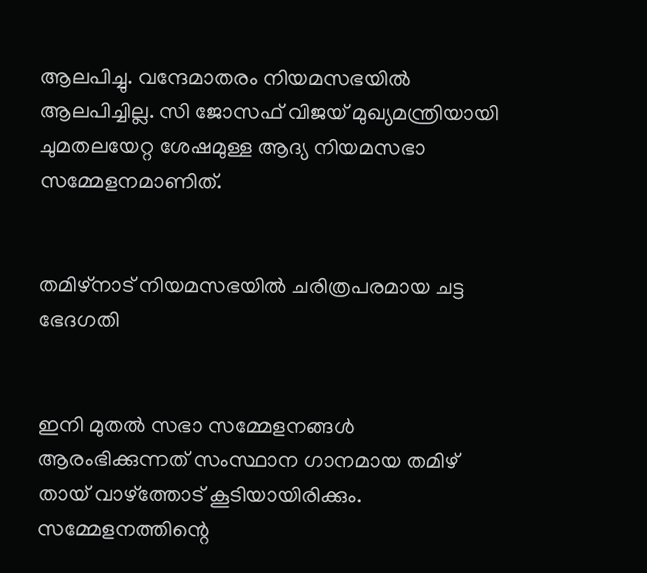ആലപിച്ചു. വന്ദേമാതരം നിയമസഭയിൽ ആലപിച്ചില്ല. സി ജോസഫ് വിജയ് മുഖ്യമന്ത്രിയായി ചുമതലയേറ്റ ശേഷമുള്ള ആദ്യ നിയമസഭാ സമ്മേളനമാണിത്.


തമിഴ്‌നാട് നിയമസഭയിൽ ചരിത്രപരമായ ചട്ട ഭേദഗതി


ഇനി മുതൽ സഭാ സമ്മേളനങ്ങൾ ആരംഭിക്കുന്നത് സംസ്ഥാന ഗാനമായ തമിഴ് തായ് വാഴ്ത്തോട് കൂടിയായിരിക്കും. സമ്മേളനത്തിന്റെ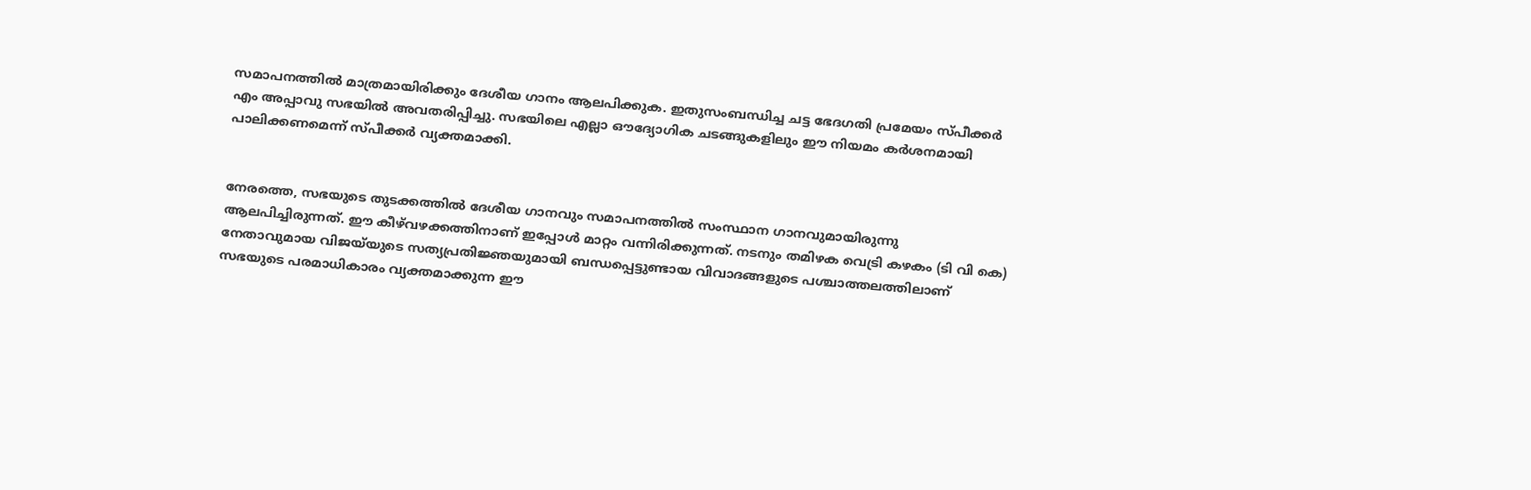സമാപനത്തിൽ മാത്രമായിരിക്കും ദേശീയ ഗാനം ആലപിക്കുക. ഇതുസംബന്ധിച്ച ചട്ട ഭേദഗതി പ്രമേയം സ്പീക്കർ എം അപ്പാവു സഭയിൽ അവതരിപ്പിച്ചു. സഭയിലെ എല്ലാ ഔദ്യോഗിക ചടങ്ങുകളിലും ഈ നിയമം കർശനമായി പാലിക്കണമെന്ന് സ്പീക്കർ വ്യക്തമാക്കി.


നേരത്തെ, സഭയുടെ തുടക്കത്തിൽ ദേശീയ ഗാനവും സമാപനത്തിൽ സംസ്ഥാന ഗാനവുമായിരുന്നു ആലപിച്ചിരുന്നത്. ഈ കീഴ്‌വഴക്കത്തിനാണ് ഇപ്പോൾ മാറ്റം വന്നിരിക്കുന്നത്. നടനും തമിഴക വെട്രി കഴകം (ടി വി കെ) നേതാവുമായ വിജയ്‌യുടെ സത്യപ്രതിജ്ഞയുമായി ബന്ധപ്പെട്ടുണ്ടായ വിവാദങ്ങളുടെ പശ്ചാത്തലത്തിലാണ് സഭയുടെ പരമാധികാരം വ്യക്തമാക്കുന്ന ഈ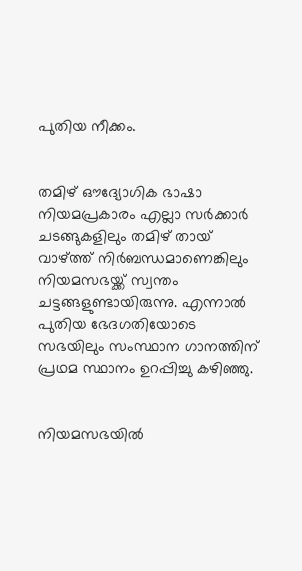പുതിയ നീക്കം.


തമിഴ് ഔദ്യോഗിക ഭാഷാ നിയമപ്രകാരം എല്ലാ സർക്കാർ ചടങ്ങുകളിലും തമിഴ് തായ് വാഴ്ത്ത് നിർബന്ധമാണെങ്കിലും നിയമസഭയ്ക്ക് സ്വന്തം ചട്ടങ്ങളുണ്ടായിരുന്നു. എന്നാൽ പുതിയ ഭേദഗതിയോടെ സഭയിലും സംസ്ഥാന ഗാനത്തിന് പ്രഥമ സ്ഥാനം ഉറപ്പിച്ചു കഴിഞ്ഞു.


നിയമസഭയിൽ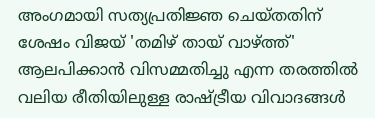അംഗമായി സത്യപ്രതിജ്ഞ ചെയ്തതിന് ശേഷം വിജയ് 'തമിഴ് തായ് വാഴ്ത്ത്' ആലപിക്കാൻ വിസമ്മതിച്ചു എന്ന തരത്തിൽ വലിയ രീതിയിലുള്ള രാഷ്ട്രീയ വിവാദങ്ങൾ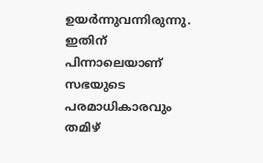ഉയർന്നുവന്നിരുന്നു. ഇതിന് പിന്നാലെയാണ് സഭയുടെ പരമാധികാരവും തമിഴ്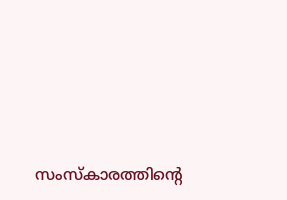സംസ്‌കാരത്തിന്റെ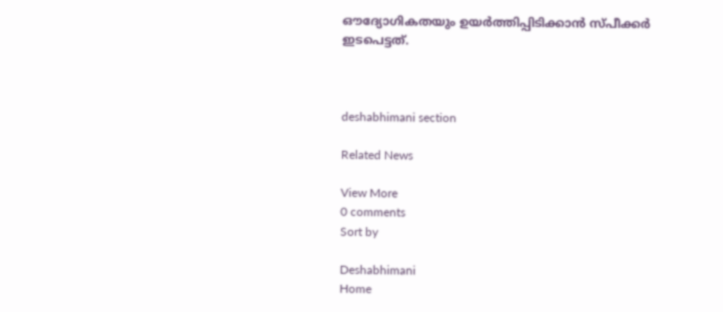ഔദ്യോഗികതയും ഉയർത്തിപ്പിടിക്കാൻ സ്പീക്കർ ഇടപെട്ടത്.



deshabhimani section

Related News

View More
0 comments
Sort by

Deshabhimani
Home